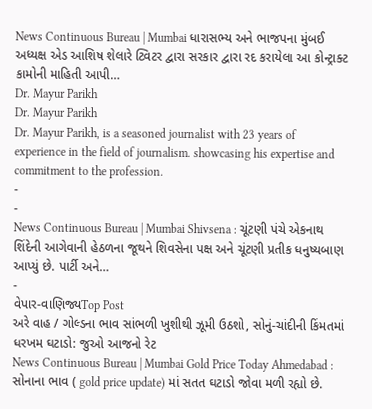News Continuous Bureau | Mumbai ધારાસભ્ય અને ભાજપના મુંબઈ અધ્યક્ષ એડ આશિષ શેલારે ટ્વિટર દ્વારા સરકાર દ્વારા રદ કરાયેલા આ કોન્ટ્રાક્ટ કામોની માહિતી આપી…
Dr. Mayur Parikh
Dr. Mayur Parikh
Dr. Mayur Parikh, is a seasoned journalist with 23 years of experience in the field of journalism. showcasing his expertise and commitment to the profession.
-
-
News Continuous Bureau | Mumbai Shivsena : ચૂંટણી પંચે એકનાથ શિંદેની આગેવાની હેઠળના જૂથને શિવસેના પક્ષ અને ચૂંટણી પ્રતીક ધનુષ્યબાણ આપ્યું છે. પાર્ટી અને…
-
વેપાર-વાણિજ્યTop Post
અરે વાહ / ગોલ્ડના ભાવ સાંભળી ખુશીથી ઝૂમી ઉઠશો, સોનું-ચાંદીની કિંમતમાં ધરખમ ઘટાડો: જુઓ આજનો રેટ
News Continuous Bureau | Mumbai Gold Price Today Ahmedabad : સોનાના ભાવ ( gold price update) માં સતત ઘટાડો જોવા મળી રહ્યો છે.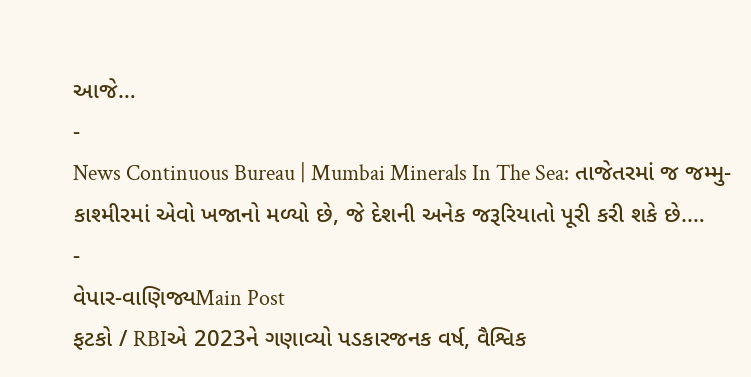આજે…
-
News Continuous Bureau | Mumbai Minerals In The Sea: તાજેતરમાં જ જમ્મુ-કાશ્મીરમાં એવો ખજાનો મળ્યો છે, જે દેશની અનેક જરૂરિયાતો પૂરી કરી શકે છે.…
-
વેપાર-વાણિજ્યMain Post
ફટકો / RBIએ 2023ને ગણાવ્યો પડકારજનક વર્ષ, વૈશ્વિક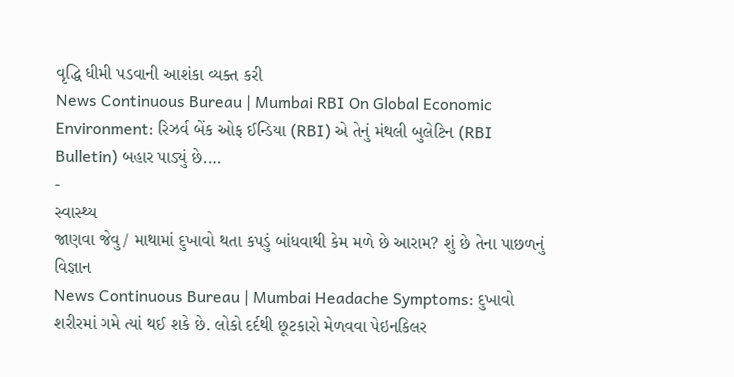વૃદ્ધિ ધીમી પડવાની આશંકા વ્યક્ત કરી
News Continuous Bureau | Mumbai RBI On Global Economic Environment: રિઝર્વ બેંક ઓફ ઈન્ડિયા (RBI) એ તેનું મંથલી બુલેટિન (RBI Bulletin) બહાર પાડ્યું છે.…
-
સ્વાસ્થ્ય
જાણવા જેવુ / માથામાં દુખાવો થતા કપડું બાંધવાથી કેમ મળે છે આરામ? શું છે તેના પાછળનું વિજ્ઞાન
News Continuous Bureau | Mumbai Headache Symptoms: દુખાવો શરીરમાં ગમે ત્યાં થઈ શકે છે. લોકો દર્દથી છૂટકારો મેળવવા પેઇનકિલર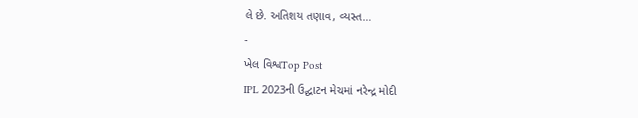લે છે. અતિશય તણાવ, વ્યસ્ત…
-
ખેલ વિશ્વTop Post
IPL 2023ની ઉદ્ઘાટન મેચમાં નરેન્દ્ર મોદી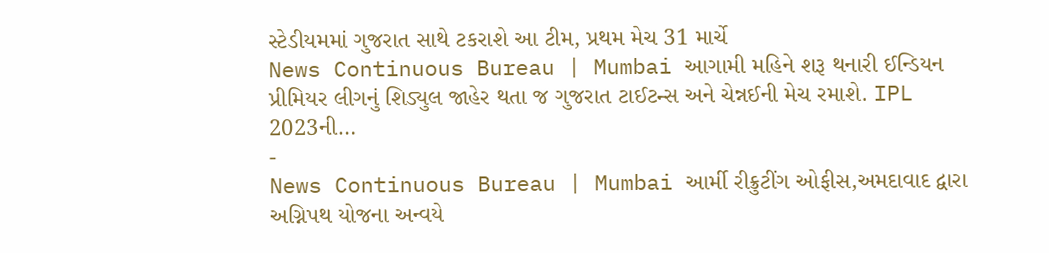સ્ટેડીયમમાં ગુજરાત સાથે ટકરાશે આ ટીમ, પ્રથમ મેચ 31 માર્ચે
News Continuous Bureau | Mumbai આગામી મહિને શરૂ થનારી ઈન્ડિયન પ્રીમિયર લીગનું શિડ્યુલ જાહેર થતા જ ગુજરાત ટાઈટન્સ અને ચેન્નઈની મેચ રમાશે. IPL 2023ની…
-
News Continuous Bureau | Mumbai આર્મી રીક્રુટીંગ ઓફીસ,અમદાવાદ દ્વારા અગ્નિપથ યોજના અન્વયે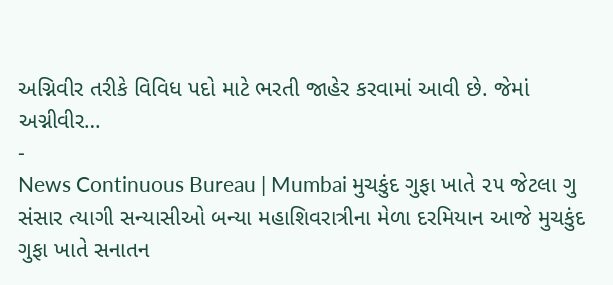અગ્નિવીર તરીકે વિવિધ પદો માટે ભરતી જાહેર કરવામાં આવી છે. જેમાં અગ્નીવીર…
-
News Continuous Bureau | Mumbai મુચકુંદ ગુફા ખાતે ૨૫ જેટલા ગુ સંસાર ત્યાગી સન્યાસીઓ બન્યા મહાશિવરાત્રીના મેળા દરમિયાન આજે મુચકુંદ ગુફા ખાતે સનાતન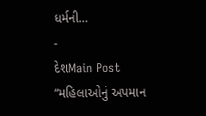ધર્મની…
-
દેશMain Post
“મહિલાઓનું અપમાન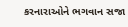કરનારાઓને ભગવાન સજા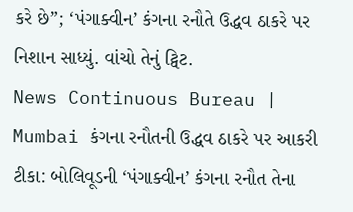કરે છે”; ‘પંગાક્વીન’ કંગના રનૌતે ઉદ્ધવ ઠાકરે પર નિશાન સાધ્યું. વાંચો તેનું ટ્વિટ.
News Continuous Bureau | Mumbai કંગના રનૌતની ઉદ્ધવ ઠાકરે પર આકરી ટીકા: બોલિવૂડની ‘પંગાક્વીન’ કંગના રનૌત તેના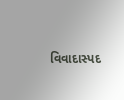વિવાદાસ્પદ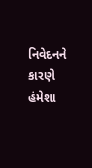નિવેદનને કારણે હંમેશા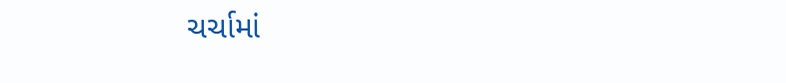ચર્ચામાં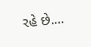રહે છે.…